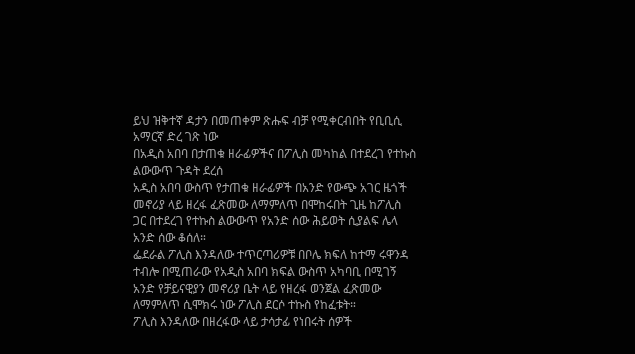ይህ ዝቅተኛ ዳታን በመጠቀም ጽሑፍ ብቻ የሚቀርብበት የቢቢሲ አማርኛ ድረ ገጽ ነው
በአዲስ አበባ በታጠቁ ዘራፊዎችና በፖሊስ መካከል በተደረገ የተኩስ ልውውጥ ጉዳት ደረሰ
አዲስ አበባ ውስጥ የታጠቁ ዘራፊዎች በአንድ የውጭ አገር ዜጎች መኖሪያ ላይ ዘረፋ ፈጽመው ለማምለጥ በሞከሩበት ጊዜ ከፖሊስ ጋር በተደረገ የተኩስ ልውውጥ የአንድ ሰው ሕይወት ሲያልፍ ሌላ አንድ ሰው ቆሰለ።
ፌደራል ፖሊስ እንዳለው ተጥርጣሪዎቹ በቦሌ ክፍለ ከተማ ሩዋንዳ ተብሎ በሚጠራው የአዲስ አበባ ክፍል ውስጥ አካባቢ በሚገኝ አንድ የቻይናዊያን መኖሪያ ቤት ላይ የዘረፋ ወንጀል ፈጽመው ለማምለጥ ሲሞክሩ ነው ፖሊስ ደርሶ ተኩስ የከፈቱት።
ፖሊስ እንዳለው በዘረፋው ላይ ታሳታፊ የነበሩት ሰዎች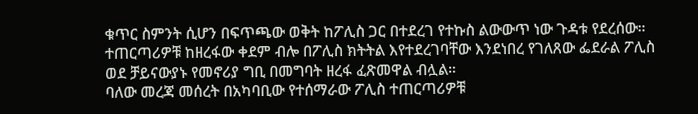ቁጥር ስምንት ሲሆን በፍጥጫው ወቅት ከፖሊስ ጋር በተደረገ የተኩስ ልውውጥ ነው ጉዳቱ የደረሰው።
ተጠርጣሪዎቹ ከዘረፋው ቀደም ብሎ በፖሊስ ክትትል እየተደረገባቸው እንደነበረ የገለጸው ፌደራል ፖሊስ ወደ ቻይናውያኑ የመኖሪያ ግቢ በመግባት ዘረፋ ፈጽመዋል ብሏል።
ባለው መረጃ መሰረት በአካባቢው የተሰማራው ፖሊስ ተጠርጣሪዎቹ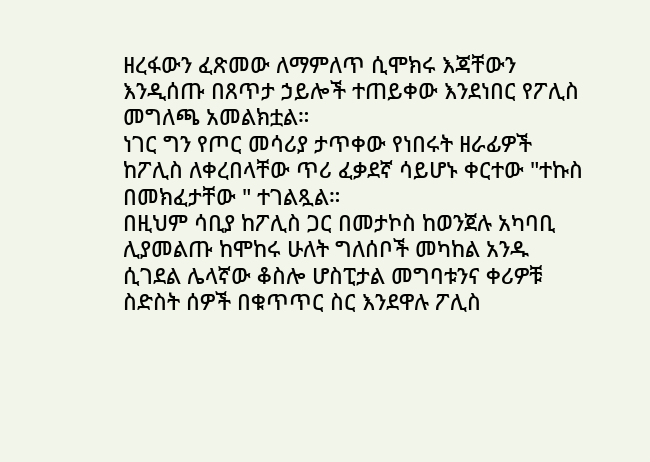ዘረፋውን ፈጽመው ለማምለጥ ሲሞክሩ እጃቸውን እንዲሰጡ በጸጥታ ኃይሎች ተጠይቀው እንደነበር የፖሊስ መግለጫ አመልክቷል።
ነገር ግን የጦር መሳሪያ ታጥቀው የነበሩት ዘራፊዎች ከፖሊስ ለቀረበላቸው ጥሪ ፈቃደኛ ሳይሆኑ ቀርተው "ተኩስ በመክፈታቸው " ተገልጿል።
በዚህም ሳቢያ ከፖሊስ ጋር በመታኮስ ከወንጀሉ አካባቢ ሊያመልጡ ከሞከሩ ሁለት ግለሰቦች መካከል አንዱ ሲገደል ሌላኛው ቆስሎ ሆስፒታል መግባቱንና ቀሪዎቹ ስድስት ሰዎች በቁጥጥር ስር እንደዋሉ ፖሊስ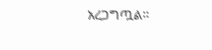አረጋግጧል።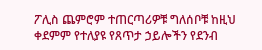ፖሊስ ጨምሮም ተጠርጣሪዎቹ ግለሰቦቹ ከዚህ ቀደምም የተለያዩ የጸጥታ ኃይሎችን የደንብ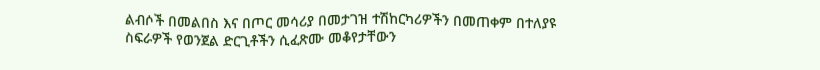ልብሶች በመልበስ እና በጦር መሳሪያ በመታገዝ ተሽከርካሪዎችን በመጠቀም በተለያዩ ስፍራዎች የወንጀል ድርጊቶችን ሲፈጽሙ መቆየታቸውን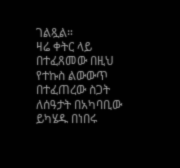ገልጿል።
ዛሬ ቀትር ላይ በተፈጸመው በዚህ የተኩስ ልውውጥ በተፈጠረው ስጋት ለሰዓታት በአካባቢው ይካሄዱ በነበሩ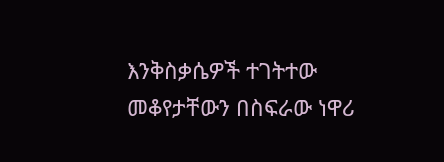እንቅስቃሴዎች ተገትተው መቆየታቸውን በስፍራው ነዋሪ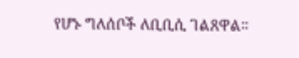የሆኑ ግለሰቦች ለቢቢሲ ገልጸዋል።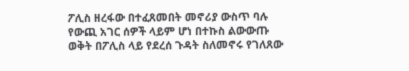ፖሊስ ዘረፋው በተፈጸመበት መኖሪያ ውስጥ ባሉ የውጪ አገር ሰዎች ላይም ሆነ በተኩስ ልውውጡ ወቅት በፖሊስ ላይ የደረሰ ጉዳት ስለመኖሩ የገለጸው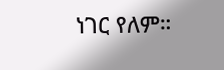ነገር የለም።